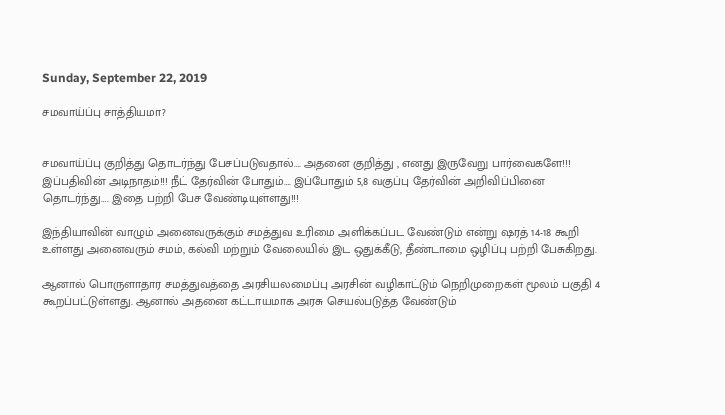Sunday, September 22, 2019

சமவாய்ப்பு சாத்தியமா?


சமவாய்ப்பு குறித்து தொடர்ந்து பேசப்படுவதால்…. அதனை குறித்து , எனது இருவேறு பார்வைகளே!!! இப்பதிவின் அடிநாதம்!!! நீட் தேர்வின் போதும்…. இப்போதும் 5,8 வகுப்பு தேர்வின் அறிவிப்பினை தொடர்ந்து…. இதை பற்றி பேச வேண்டியுள்ளது!!!

இந்தியாவின் வாழும் அனைவருக்கும் சமத்துவ உரிமை அளிக்கப்பட வேண்டும் என்று ஷரத் 14-18 கூறி உள்ளது அனைவரும் சமம், கல்வி மற்றும் வேலையில் இட ஒதுக்கீடு, தீண்டாமை ஒழிப்பு பற்றி பேசுகிறது.

ஆனால் பொருளாதார சமத்துவத்தை அரசியலமைப்பு அரசின் வழிகாட்டும் நெறிமுறைகள் மூலம் பகுதி 4 கூறப்பட்டுள்ளது. ஆனால் அதனை கட்டாயமாக அரசு செயல்படுத்த வேண்டும்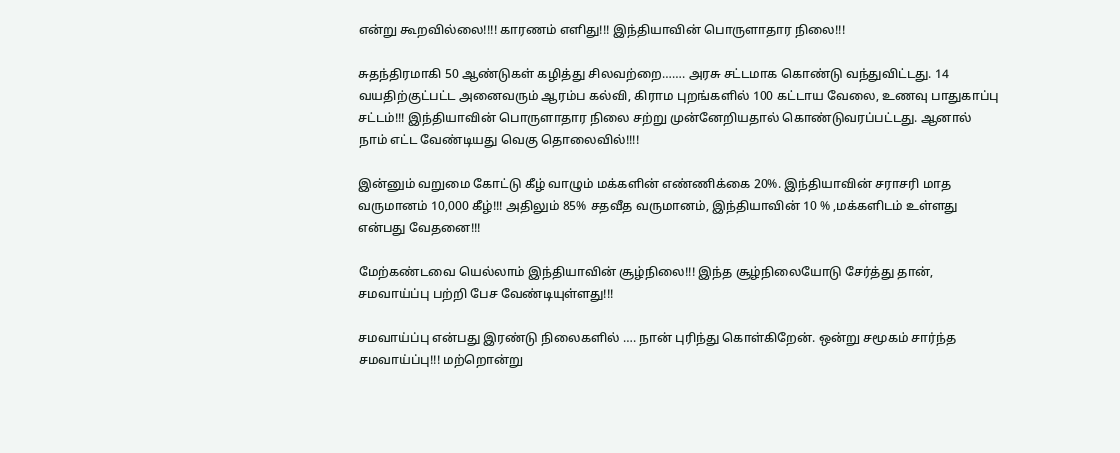என்று கூறவில்லை!!!! காரணம் எளிது!!! இந்தியாவின் பொருளாதார நிலை!!!

சுதந்திரமாகி 50 ஆண்டுகள் கழித்து சிலவற்றை……. அரசு சட்டமாக கொண்டு வந்துவிட்டது. 14 வயதிற்குட்பட்ட அனைவரும் ஆரம்ப கல்வி, கிராம புறங்களில் 100 கட்டாய வேலை, உணவு பாதுகாப்பு சட்டம்!!! இந்தியாவின் பொருளாதார நிலை சற்று முன்னேறியதால் கொண்டுவரப்பட்டது. ஆனால் நாம் எட்ட வேண்டியது வெகு தொலைவில்!!!!

இன்னும் வறுமை கோட்டு கீழ் வாழும் மக்களின் எண்ணிக்கை 20%. இந்தியாவின் சராசரி மாத வருமானம் 10,000 கீழ்!!! அதிலும் 85% சதவீத வருமானம், இந்தியாவின் 10 % ,மக்களிடம் உள்ளது என்பது வேதனை!!!

மேற்கண்டவை யெல்லாம் இந்தியாவின் சூழ்நிலை!!! இந்த சூழ்நிலையோடு சேர்த்து தான், சமவாய்ப்பு பற்றி பேச வேண்டியுள்ளது!!!

சமவாய்ப்பு என்பது இரண்டு நிலைகளில் …. நான் புரிந்து கொள்கிறேன். ஒன்று சமூகம் சார்ந்த சமவாய்ப்பு!!! மற்றொன்று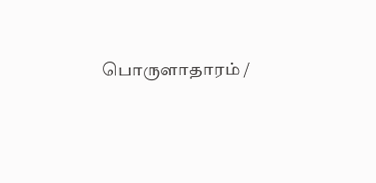பொருளாதாரம் /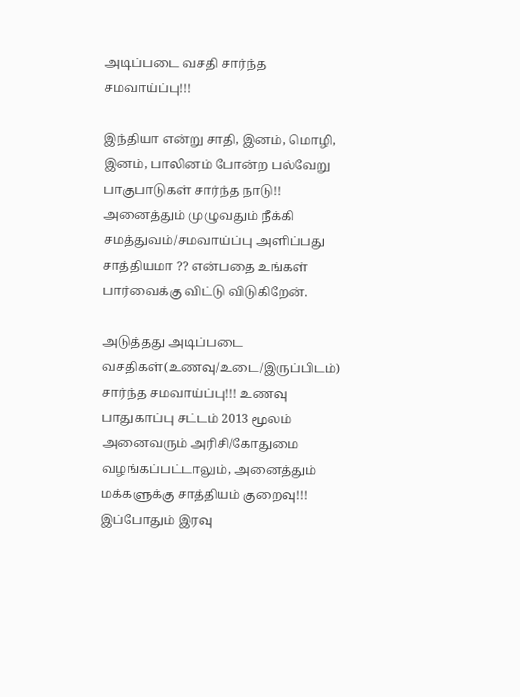அடிப்படை வசதி சார்ந்த சமவாய்ப்பு!!!

இந்தியா என்று சாதி, இனம், மொழி, இனம், பாலினம் போன்ற பல்வேறு பாகுபாடுகள் சார்ந்த நாடு!! அனைத்தும் முழுவதும் நீக்கி சமத்துவம்/சமவாய்ப்பு அளிப்பது சாத்தியமா ?? என்பதை உங்கள் பார்வைக்கு விட்டு விடுகிறேன்.

அடுத்தது அடிப்படை வசதிகள்(உணவு/உடை/இருப்பிடம்) சார்ந்த சமவாய்ப்பு!!! உணவு பாதுகாப்பு சட்டம் 2013 மூலம் அனைவரும் அரிசி/கோதுமை வழங்கப்பட்டாலும், அனைத்தும் மக்களுக்கு சாத்தியம் குறைவு!!! இப்போதும் இரவு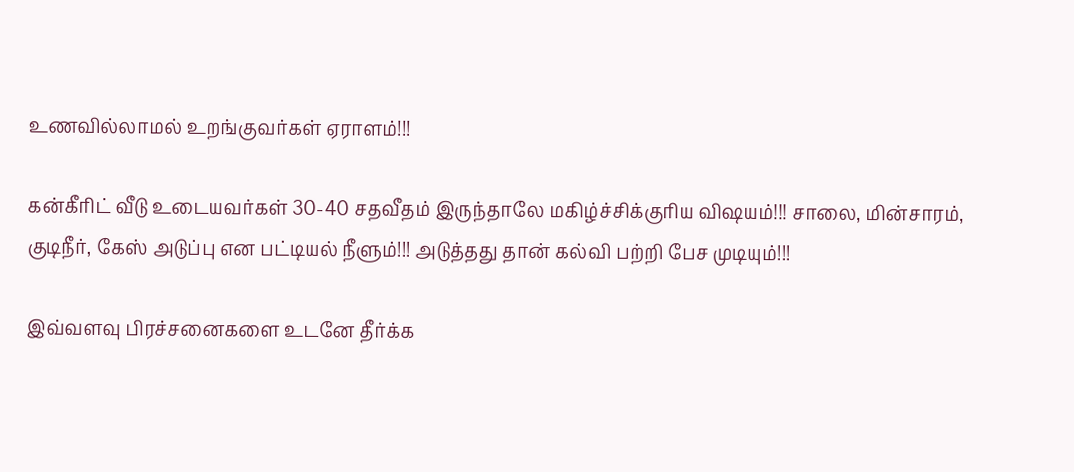உணவில்லாமல் உறங்குவர்கள் ஏராளம்!!!

கன்கீரிட் வீடு உடையவர்கள் 30-40 சதவீதம் இருந்தாலே மகிழ்ச்சிக்குரிய விஷயம்!!! சாலை, மின்சாரம், குடிநீர், கேஸ் அடுப்பு என பட்டியல் நீளும்!!! அடுத்தது தான் கல்வி பற்றி பேச முடியும்!!!

இவ்வளவு பிரச்சனைகளை உடனே தீர்க்க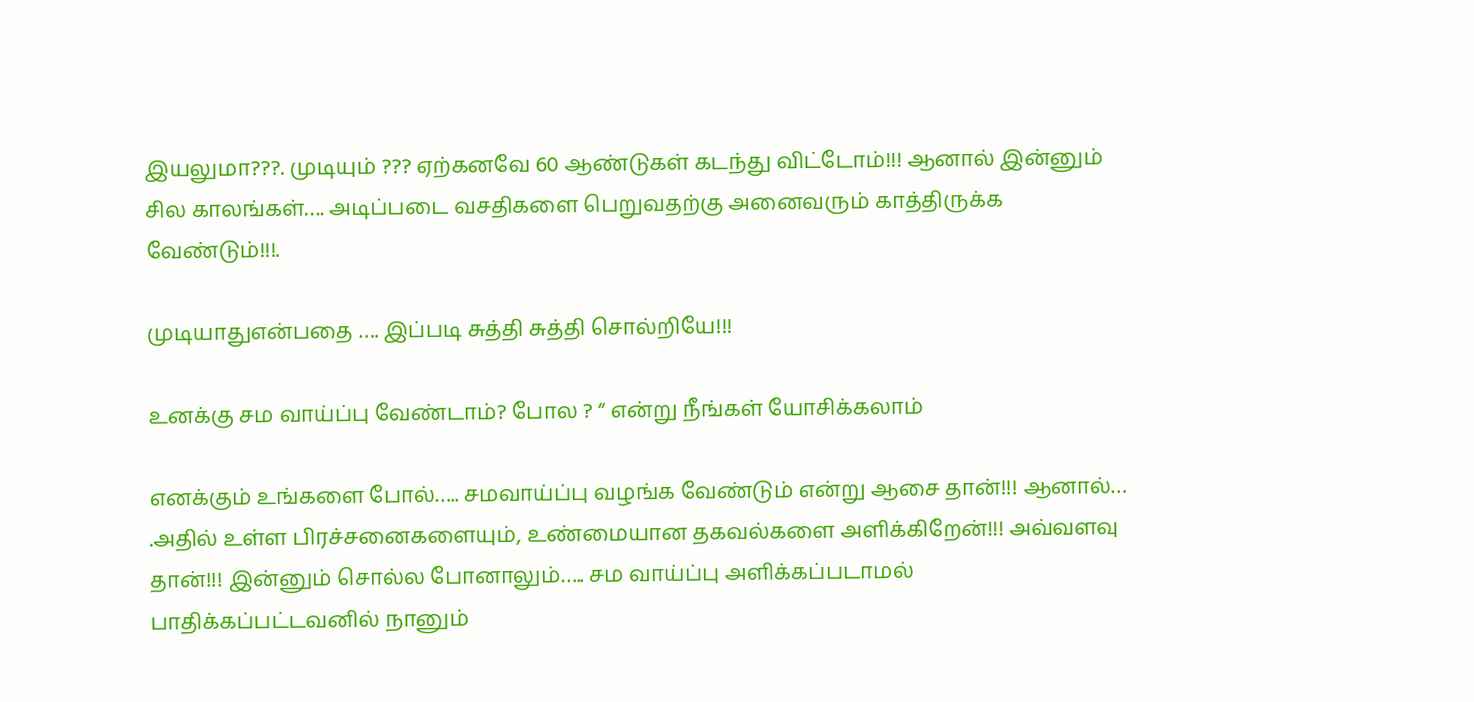இயலுமா???. முடியும் ??? ஏற்கனவே 60 ஆண்டுகள் கடந்து விட்டோம்!!! ஆனால் இன்னும் சில காலங்கள்…. அடிப்படை வசதிகளை பெறுவதற்கு அனைவரும் காத்திருக்க வேண்டும்!!!.

முடியாதுஎன்பதை …. இப்படி சுத்தி சுத்தி சொல்றியே!!!

உனக்கு சம வாய்ப்பு வேண்டாம்? போல ? “ என்று நீங்கள் யோசிக்கலாம்

எனக்கும் உங்களை போல்….. சமவாய்ப்பு வழங்க வேண்டும் என்று ஆசை தான்!!! ஆனால்… .அதில் உள்ள பிரச்சனைகளையும், உண்மையான தகவல்களை அளிக்கிறேன்!!! அவ்வளவு தான்!!! இன்னும் சொல்ல போனாலும்….. சம வாய்ப்பு அளிக்கப்படாமல் பாதிக்கப்பட்டவனில் நானும்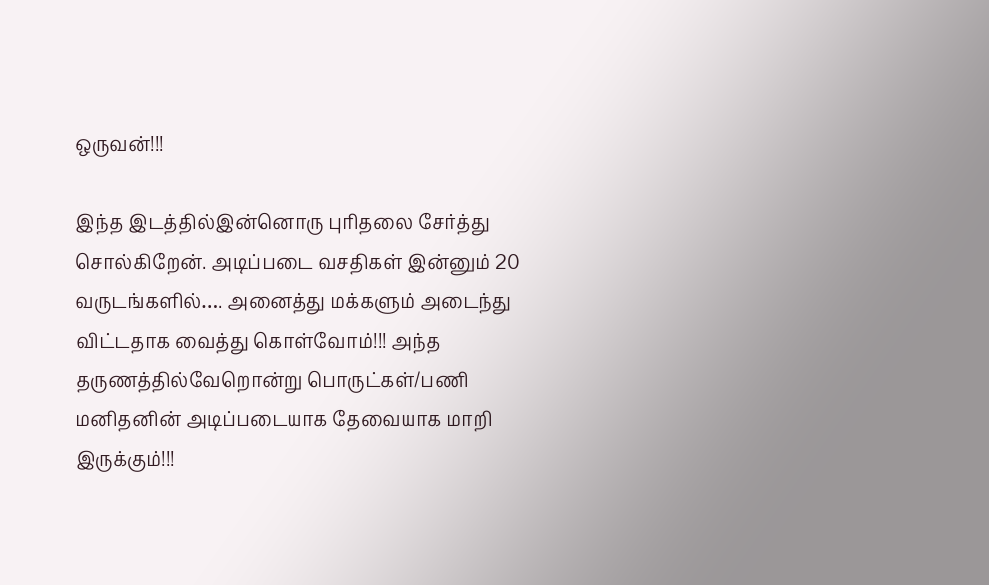ஒருவன்!!!

இந்த இடத்தில்இன்னொரு புரிதலை சேர்த்து சொல்கிறேன். அடிப்படை வசதிகள் இன்னும் 20 வருடங்களில்…. அனைத்து மக்களும் அடைந்து விட்டதாக வைத்து கொள்வோம்!!! அந்த தருணத்தில்வேறொன்று பொருட்கள்/பணி மனிதனின் அடிப்படையாக தேவையாக மாறி இருக்கும்!!!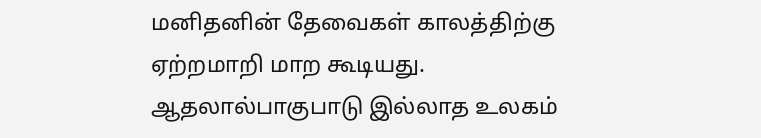மனிதனின் தேவைகள் காலத்திற்கு ஏற்றமாறி மாற கூடியது. ஆதலால்பாகுபாடு இல்லாத உலகம்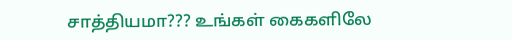சாத்தியமா??? உங்கள் கைகளிலே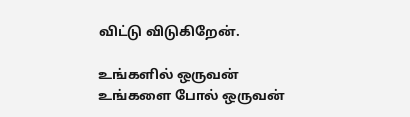விட்டு விடுகிறேன்.

உங்களில் ஒருவன்
உங்களை போல் ஒருவன்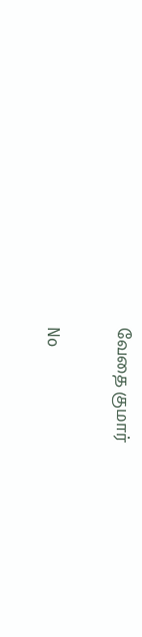வேதை குமார்


No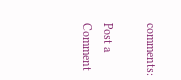comments:

Post a Comment